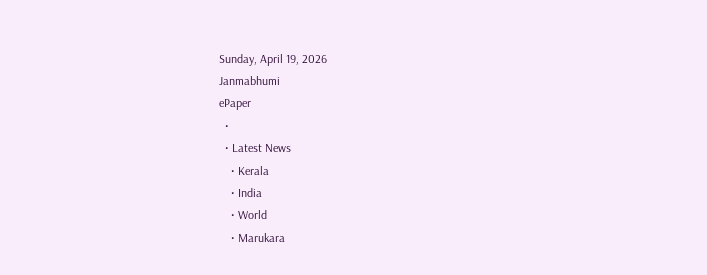Sunday, April 19, 2026
Janmabhumi
ePaper
  •
  • Latest News
    • Kerala
    • India
    • World
    • Marukara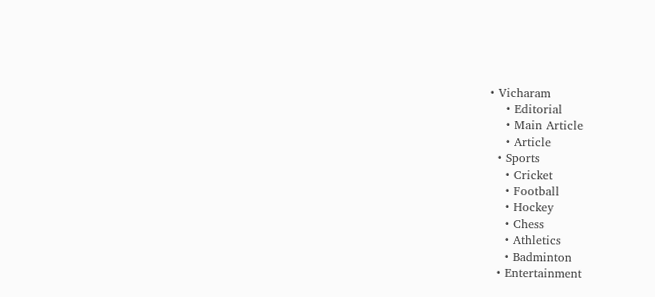• Vicharam
    • Editorial
    • Main Article
    • Article
  • Sports
    • Cricket
    • Football
    • Hockey
    • Chess
    • Athletics
    • Badminton
  • Entertainment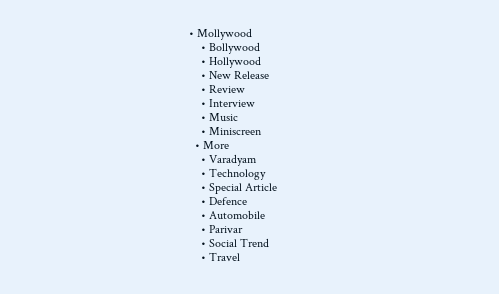• Mollywood
    • Bollywood
    • Hollywood
    • New Release
    • Review
    • Interview
    • Music
    • Miniscreen
  • More
    • Varadyam
    • Technology
    • Special Article
    • Defence
    • Automobile
    • Parivar
    • Social Trend
    • Travel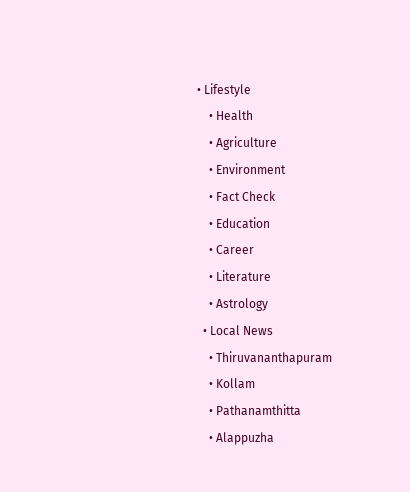• Lifestyle
    • Health
    • Agriculture
    • Environment
    • Fact Check
    • Education
    • Career
    • Literature
    • Astrology
  • Local News
    • Thiruvananthapuram
    • Kollam
    • Pathanamthitta
    • Alappuzha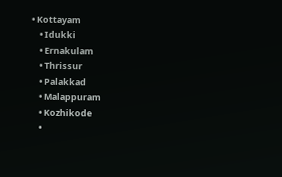• Kottayam
    • Idukki
    • Ernakulam
    • Thrissur
    • Palakkad
    • Malappuram
    • Kozhikode
    •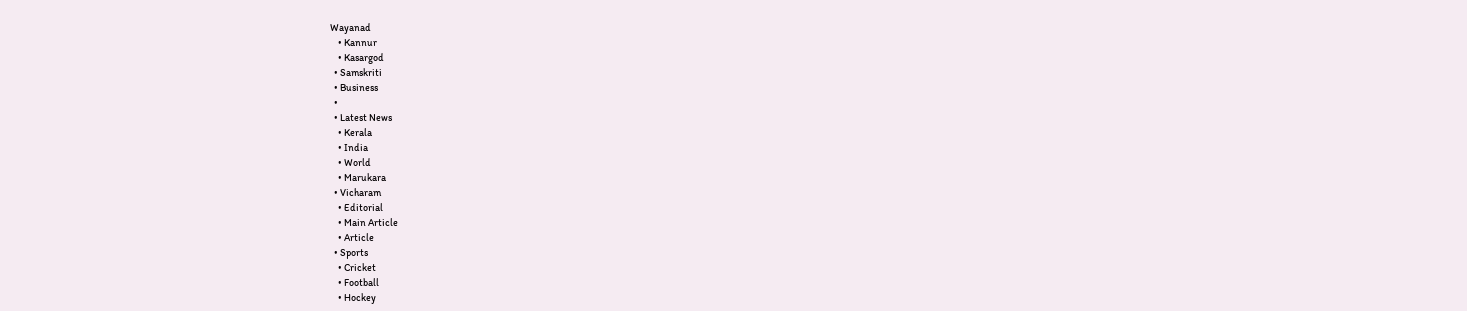Wayanad
    • Kannur
    • Kasargod
  • Samskriti
  • Business
  •
  • Latest News
    • Kerala
    • India
    • World
    • Marukara
  • Vicharam
    • Editorial
    • Main Article
    • Article
  • Sports
    • Cricket
    • Football
    • Hockey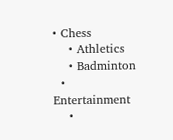• Chess
    • Athletics
    • Badminton
  • Entertainment
    •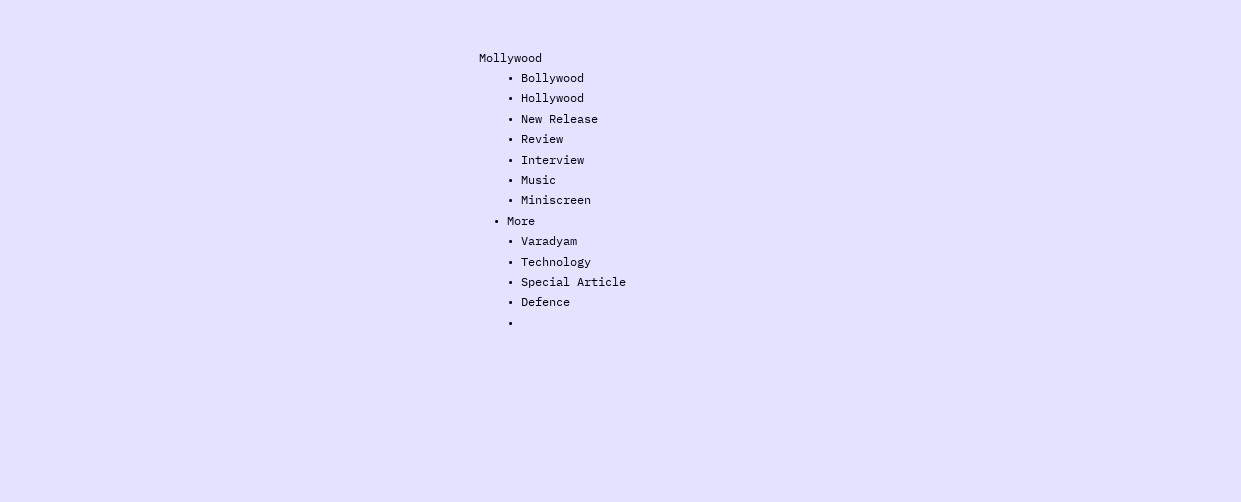Mollywood
    • Bollywood
    • Hollywood
    • New Release
    • Review
    • Interview
    • Music
    • Miniscreen
  • More
    • Varadyam
    • Technology
    • Special Article
    • Defence
    •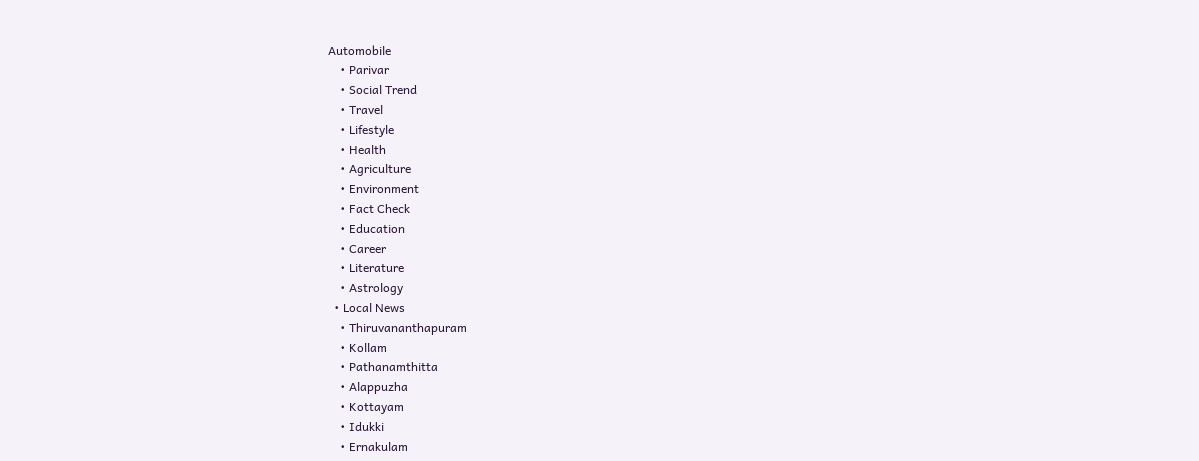Automobile
    • Parivar
    • Social Trend
    • Travel
    • Lifestyle
    • Health
    • Agriculture
    • Environment
    • Fact Check
    • Education
    • Career
    • Literature
    • Astrology
  • Local News
    • Thiruvananthapuram
    • Kollam
    • Pathanamthitta
    • Alappuzha
    • Kottayam
    • Idukki
    • Ernakulam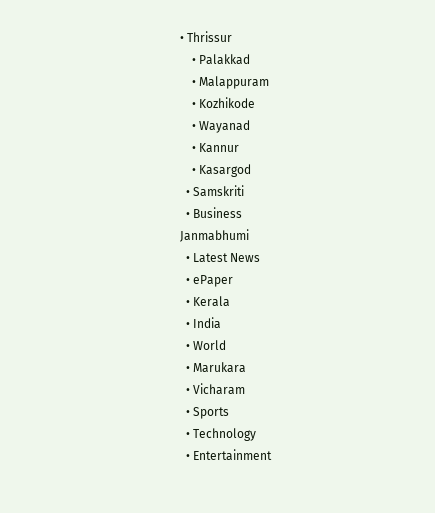• Thrissur
    • Palakkad
    • Malappuram
    • Kozhikode
    • Wayanad
    • Kannur
    • Kasargod
  • Samskriti
  • Business
Janmabhumi
  • Latest News
  • ePaper
  • Kerala
  • India
  • World
  • Marukara
  • Vicharam
  • Sports
  • Technology
  • Entertainment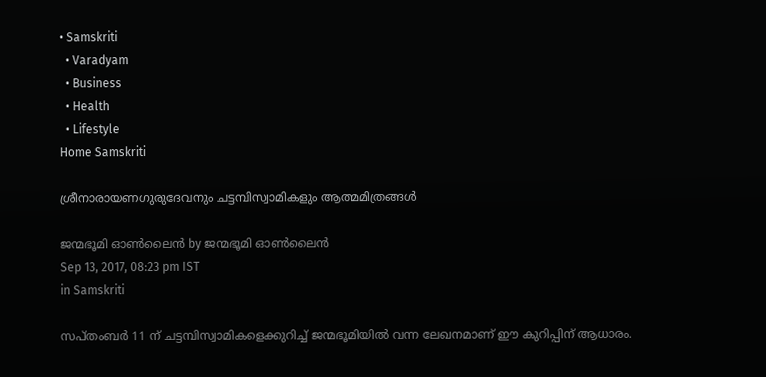• Samskriti
  • Varadyam
  • Business
  • Health
  • Lifestyle
Home Samskriti

ശ്രീനാരായണഗുരുദേവനും ചട്ടമ്പിസ്വാമികളും ആത്മമിത്രങ്ങള്‍

ജന്മഭൂമി ഓണ്‍ലൈന്‍ by ജന്മഭൂമി ഓണ്‍ലൈന്‍
Sep 13, 2017, 08:23 pm IST
in Samskriti

സപ്തംബര്‍ 11 ന് ചട്ടമ്പിസ്വാമികളെക്കുറിച്ച് ജന്മഭൂമിയില്‍ വന്ന ലേഖനമാണ് ഈ കുറിപ്പിന് ആധാരം.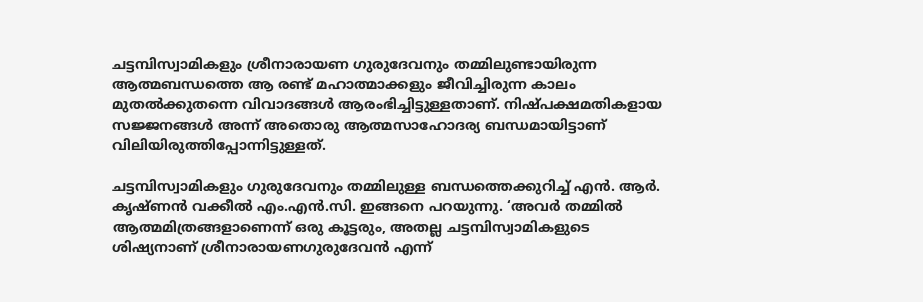ചട്ടമ്പിസ്വാമികളും ശ്രീനാരായണ ഗുരുദേവനും തമ്മിലുണ്ടായിരുന്ന ആത്മബന്ധത്തെ ആ രണ്ട് മഹാത്മാക്കളും ജീവിച്ചിരുന്ന കാലം മുതല്‍ക്കുതന്നെ വിവാദങ്ങള്‍ ആരംഭിച്ചിട്ടുള്ളതാണ്. നിഷ്പക്ഷമതികളായ സജ്ജനങ്ങള്‍ അന്ന് അതൊരു ആത്മസാഹോദര്യ ബന്ധമായിട്ടാണ് വിലിയിരുത്തിപ്പോന്നിട്ടുള്ളത്.

ചട്ടമ്പിസ്വാമികളും ഗുരുദേവനും തമ്മിലുള്ള ബന്ധത്തെക്കുറിച്ച് എന്‍. ആര്‍. കൃഷ്ണന്‍ വക്കീല്‍ എം.എന്‍.സി. ഇങ്ങനെ പറയുന്നു. ‘അവര്‍ തമ്മില്‍ ആത്മമിത്രങ്ങളാണെന്ന് ഒരു കൂട്ടരും, അതല്ല ചട്ടമ്പിസ്വാമികളുടെ ശിഷ്യനാണ് ശ്രീനാരായണഗുരുദേവന്‍ എന്ന്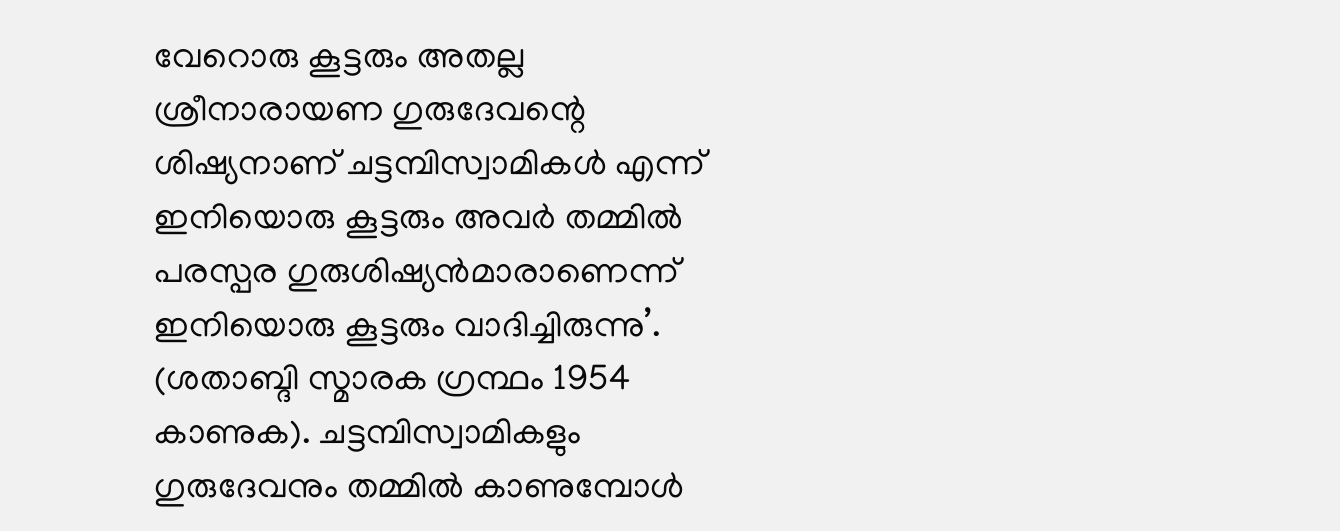വേറൊരു കൂട്ടരും അതല്ല ശ്രീനാരായണ ഗുരുദേവന്റെ ശിഷ്യനാണ് ചട്ടമ്പിസ്വാമികള്‍ എന്ന് ഇനിയൊരു കൂട്ടരും അവര്‍ തമ്മില്‍ പരസ്പര ഗുരുശിഷ്യന്‍മാരാണെന്ന് ഇനിയൊരു കൂട്ടരും വാദിച്ചിരുന്നു’. (ശതാബ്ദി സ്മാരക ഗ്രന്ഥം 1954 കാണുക). ചട്ടമ്പിസ്വാമികളും ഗുരുദേവനും തമ്മില്‍ കാണുമ്പോള്‍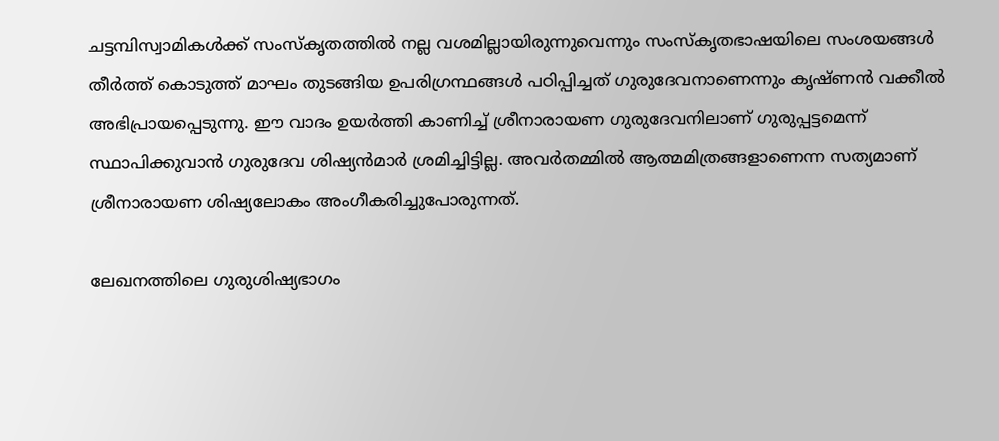ചട്ടമ്പിസ്വാമികള്‍ക്ക് സംസ്‌കൃതത്തില്‍ നല്ല വശമില്ലായിരുന്നുവെന്നും സംസ്‌കൃതഭാഷയിലെ സംശയങ്ങള്‍ തീര്‍ത്ത് കൊടുത്ത് മാഘം തുടങ്ങിയ ഉപരിഗ്രന്ഥങ്ങള്‍ പഠിപ്പിച്ചത് ഗുരുദേവനാണെന്നും കൃഷ്ണന്‍ വക്കീല്‍ അഭിപ്രായപ്പെടുന്നു. ഈ വാദം ഉയര്‍ത്തി കാണിച്ച് ശ്രീനാരായണ ഗുരുദേവനിലാണ് ഗുരുപ്പട്ടമെന്ന് സ്ഥാപിക്കുവാന്‍ ഗുരുദേവ ശിഷ്യന്‍മാര്‍ ശ്രമിച്ചിട്ടില്ല. അവര്‍തമ്മില്‍ ആത്മമിത്രങ്ങളാണെന്ന സത്യമാണ് ശ്രീനാരായണ ശിഷ്യലോകം അംഗീകരിച്ചുപോരുന്നത്.

ലേഖനത്തിലെ ഗുരുശിഷ്യഭാഗം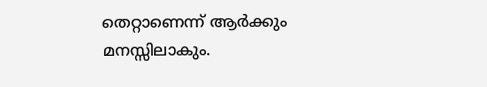തെറ്റാണെന്ന് ആര്‍ക്കും മനസ്സിലാകും.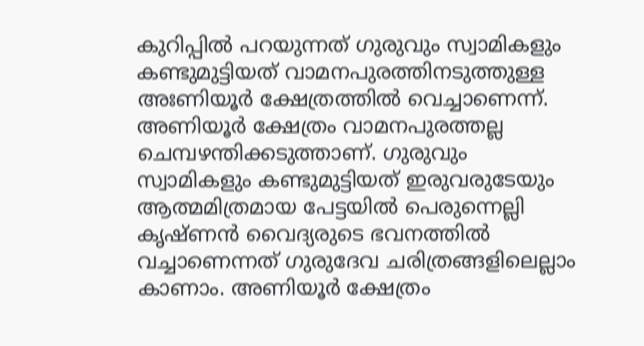കുറിപ്പില്‍ പറയുന്നത് ഗുരുവും സ്വാമികളും കണ്ടുമുട്ടിയത് വാമനപുരത്തിനടുത്തുള്ള അഃണിയൂര്‍ ക്ഷേത്രത്തില്‍ വെച്ചാണെന്ന്. അണിയൂര്‍ ക്ഷേത്രം വാമനപുരത്തല്ല ചെമ്പഴന്തിക്കടുത്താണ്. ഗുരുവും സ്വാമികളും കണ്ടുമുട്ടിയത് ഇരുവരുടേയും ആത്മമിത്രമായ പേട്ടയില്‍ പെരുന്നെല്ലി കൃഷ്ണന്‍ വൈദ്യരുടെ ഭവനത്തില്‍ വച്ചാണെന്നത് ഗുരുദേവ ചരിത്രങ്ങളിലെല്ലാം കാണാം. അണിയൂര്‍ ക്ഷേത്രം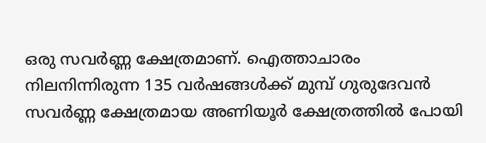ഒരു സവര്‍ണ്ണ ക്ഷേത്രമാണ്. ഐത്താചാരം നിലനിന്നിരുന്ന 135 വര്‍ഷങ്ങള്‍ക്ക് മുമ്പ് ഗുരുദേവന്‍ സവര്‍ണ്ണ ക്ഷേത്രമായ അണിയൂര്‍ ക്ഷേത്രത്തില്‍ പോയി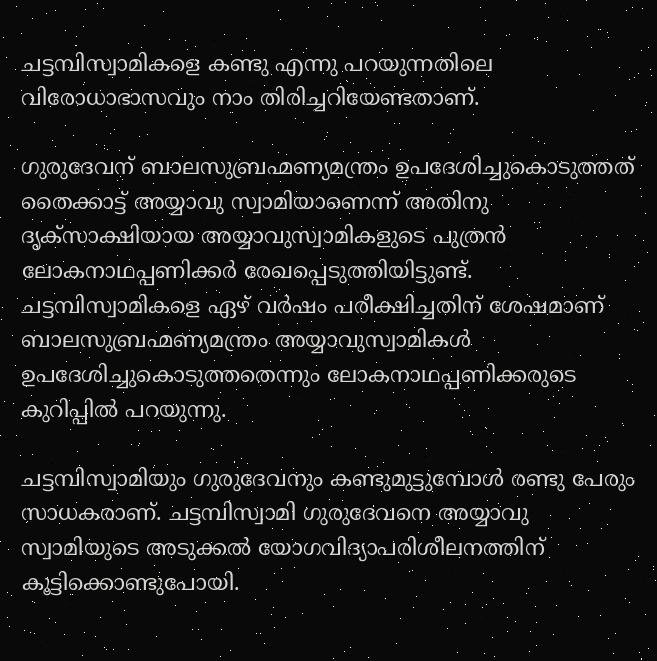ചട്ടമ്പിസ്വാമികളെ കണ്ടു എന്നു പറയുന്നതിലെ വിരോധാഭാസവും നാം തിരിച്ചറിയേണ്ടതാണ്.

ഗുരുദേവന് ബാലസുബ്രഹ്മണ്യമന്ത്രം ഉപദേശിച്ചുകൊടുത്തത് തൈക്കാട്ട് അയ്യാവു സ്വാമിയാണെന്ന് അതിനു ദൃക്‌സാക്ഷിയായ അയ്യാവുസ്വാമികളുടെ പുത്രന്‍ ലോകനാഥപ്പണിക്കര്‍ രേഖപ്പെടുത്തിയിട്ടുണ്ട്. ചട്ടമ്പിസ്വാമികളെ ഏഴ് വര്‍ഷം പരീക്ഷിച്ചതിന് ശേഷമാണ് ബാലസുബ്രഹ്മണ്യമന്ത്രം അയ്യാവുസ്വാമികള്‍ ഉപദേശിച്ചുകൊടുത്തതെന്നും ലോകനാഥപ്പണിക്കരുടെ കുറിപ്പില്‍ പറയുന്നു.

ചട്ടമ്പിസ്വാമിയും ഗുരുദേവനും കണ്ടുമുട്ടുമ്പോള്‍ രണ്ടു പേരും സാധകരാണ്. ചട്ടമ്പിസ്വാമി ഗുരുദേവനെ അയ്യാവു സ്വാമിയുടെ അടുക്കല്‍ യോഗവിദ്യാപരിശീലനത്തിന് കൂട്ടിക്കൊണ്ടുപോയി.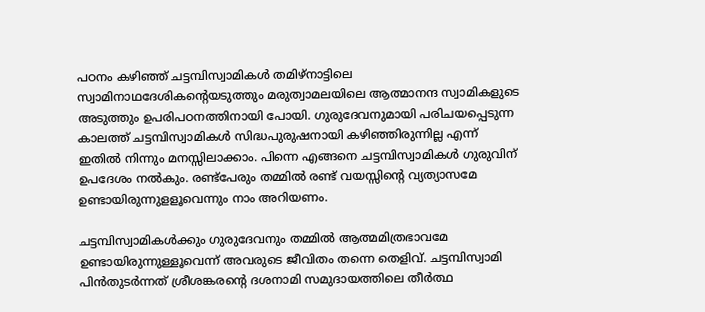പഠനം കഴിഞ്ഞ് ചട്ടമ്പിസ്വാമികള്‍ തമിഴ്‌നാട്ടിലെ സ്വാമിനാഥദേശികന്റെയടുത്തും മരുത്വാമലയിലെ ആത്മാനന്ദ സ്വാമികളുടെ അടുത്തും ഉപരിപഠനത്തിനായി പോയി. ഗുരുദേവനുമായി പരിചയപ്പെടുന്ന കാലത്ത് ചട്ടമ്പിസ്വാമികള്‍ സിദ്ധപുരുഷനായി കഴിഞ്ഞിരുന്നില്ല എന്ന് ഇതില്‍ നിന്നും മനസ്സിലാക്കാം. പിന്നെ എങ്ങനെ ചട്ടമ്പിസ്വാമികള്‍ ഗുരുവിന് ഉപദേശം നല്‍കും. രണ്ട്‌പേരും തമ്മില്‍ രണ്ട് വയസ്സിന്റെ വ്യത്യാസമേ ഉണ്ടായിരുന്നുളളൂവെന്നും നാം അറിയണം.

ചട്ടമ്പിസ്വാമികള്‍ക്കും ഗുരുദേവനും തമ്മില്‍ ആത്മമിത്രഭാവമേ ഉണ്ടായിരുന്നുള്ളൂവെന്ന് അവരുടെ ജീവിതം തന്നെ തെളിവ്. ചട്ടമ്പിസ്വാമി പിന്‍തുടര്‍ന്നത് ശ്രീശങ്കരന്റെ ദശനാമി സമുദായത്തിലെ തീര്‍ത്ഥ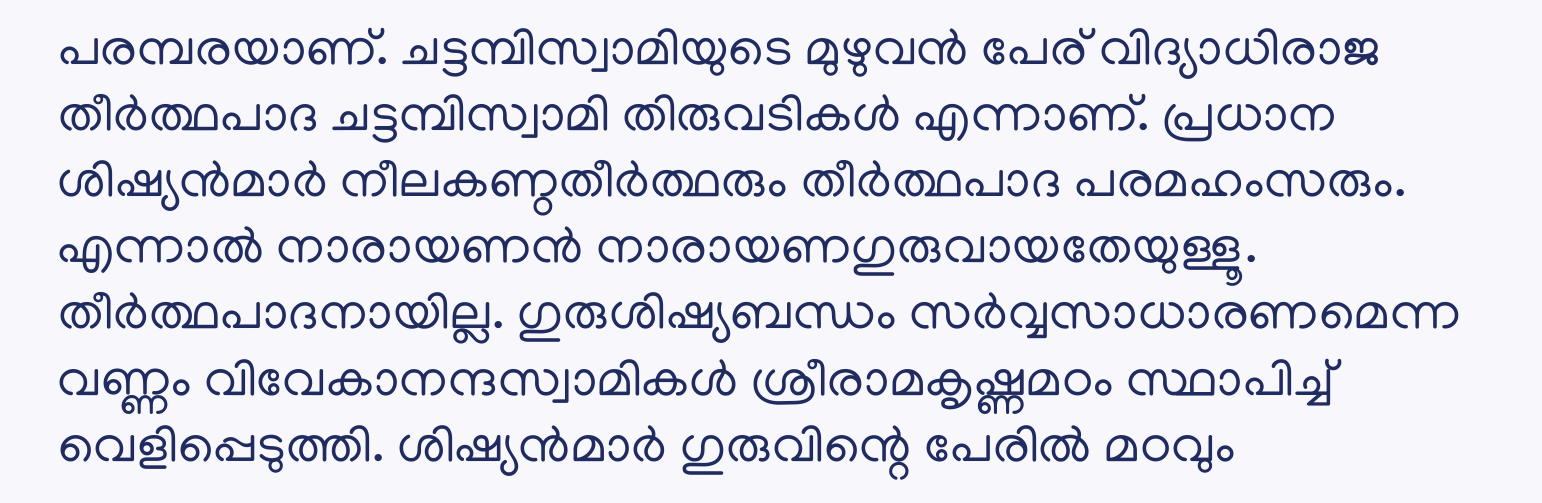പരമ്പരയാണ്. ചട്ടമ്പിസ്വാമിയുടെ മുഴുവന്‍ പേര് വിദ്യാധിരാജ തീര്‍ത്ഥപാദ ചട്ടമ്പിസ്വാമി തിരുവടികള്‍ എന്നാണ്. പ്രധാന ശിഷ്യന്‍മാര്‍ നീലകണ്ഠതീര്‍ത്ഥരും തീര്‍ത്ഥപാദ പരമഹംസരും. എന്നാല്‍ നാരായണന്‍ നാരായണഗുരുവായതേയുള്ളൂ. തീര്‍ത്ഥപാദനായില്ല. ഗുരുശിഷ്യബന്ധം സര്‍വ്വസാധാരണമെന്ന വണ്ണം വിവേകാനന്ദസ്വാമികള്‍ ശ്രീരാമകൃഷ്ണമഠം സ്ഥാപിച്ച് വെളിപ്പെടുത്തി. ശിഷ്യന്‍മാര്‍ ഗുരുവിന്റെ പേരില്‍ മഠവും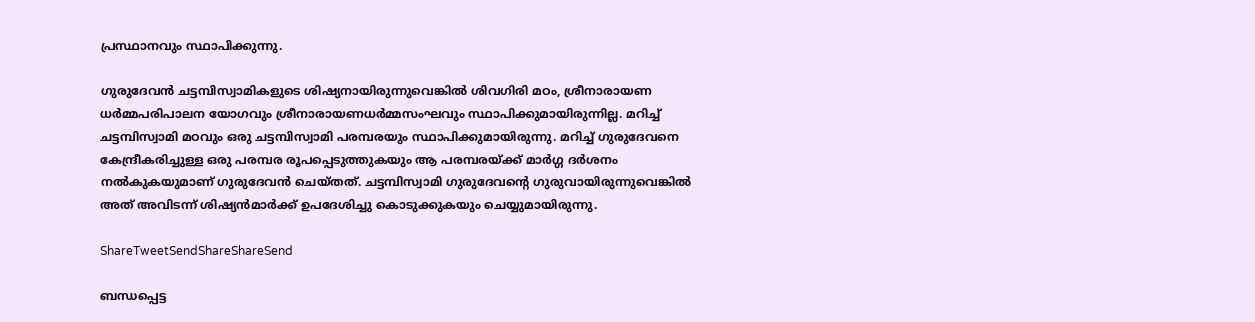പ്രസ്ഥാനവും സ്ഥാപിക്കുന്നു.

ഗുരുദേവന്‍ ചട്ടമ്പിസ്വാമികളുടെ ശിഷ്യനായിരുന്നുവെങ്കില്‍ ശിവഗിരി മഠം, ശ്രീനാരായണ ധര്‍മ്മപരിപാലന യോഗവും ശ്രീനാരായണധര്‍മ്മസംഘവും സ്ഥാപിക്കുമായിരുന്നില്ല. മറിച്ച് ചട്ടമ്പിസ്വാമി മഠവും ഒരു ചട്ടമ്പിസ്വാമി പരമ്പരയും സ്ഥാപിക്കുമായിരുന്നു. മറിച്ച് ഗുരുദേവനെ കേന്ദ്രീകരിച്ചുള്ള ഒരു പരമ്പര രൂപപ്പെടുത്തുകയും ആ പരമ്പരയ്‌ക്ക് മാര്‍ഗ്ഗ ദര്‍ശനം നല്‍കുകയുമാണ് ഗുരുദേവന്‍ ചെയ്തത്. ചട്ടമ്പിസ്വാമി ഗുരുദേവന്റെ ഗുരുവായിരുന്നുവെങ്കില്‍ അത് അവിടന്ന് ശിഷ്യന്‍മാര്‍ക്ക് ഉപദേശിച്ചു കൊടുക്കുകയും ചെയ്യുമായിരുന്നു.

ShareTweetSendShareShareSend

ബന്ധപ്പെട്ട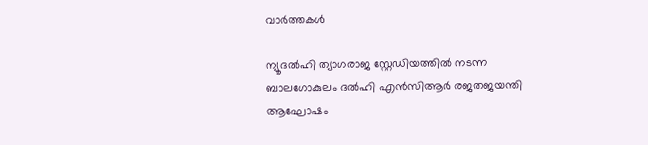വാര്‍ത്തകള്‍

ന്യൂദല്‍ഹി ത്യാഗരാജ സ്റ്റേഡിയത്തില്‍ നടന്ന ബാലഗോകുലം ദല്‍ഹി എന്‍സിആര്‍ രജതജയന്തി ആഘോഷം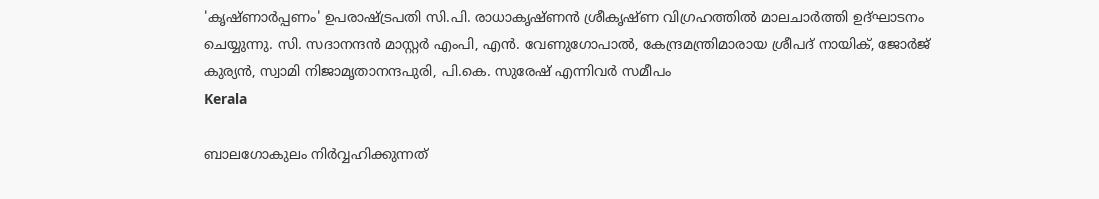'കൃഷ്ണാര്‍പ്പണം' ഉപരാഷ്ട്രപതി സി.പി. രാധാകൃഷ്ണന്‍ ശ്രീകൃഷ്ണ വിഗ്രഹത്തില്‍ മാലചാര്‍ത്തി ഉദ്ഘാടനം
ചെയ്യുന്നു. സി. സദാനന്ദന്‍ മാസ്റ്റര്‍ എംപി, എന്‍. വേണുഗോപാല്‍, കേന്ദ്രമന്ത്രിമാരായ ശ്രീപദ് നായിക്, ജോര്‍ജ്
കുര്യന്‍, സ്വാമി നിജാമൃതാനന്ദപുരി, പി.കെ. സുരേഷ് എന്നിവര്‍ സമീപം
Kerala

ബാലഗോകുലം നിര്‍വ്വഹിക്കുന്നത്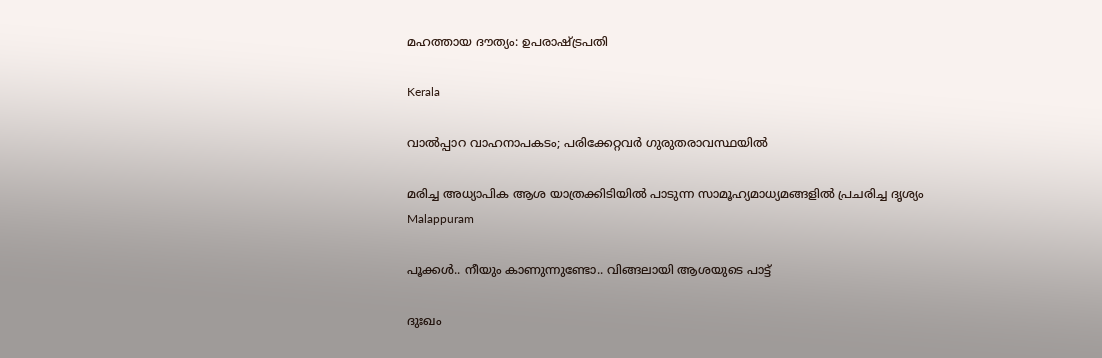മഹത്തായ ദൗത്യം: ഉപരാഷ്‌ട്രപതി

Kerala

വാല്‍പ്പാറ വാഹനാപകടം; പരിക്കേറ്റവര്‍ ഗുരുതരാവസ്ഥയില്‍

മരിച്ച അധ്യാപിക ആശ യാത്രക്കിടിയില്‍ പാടുന്ന സാമൂഹ്യമാധ്യമങ്ങളില്‍ പ്രചരിച്ച ദൃശ്യം
Malappuram

പൂക്കള്‍.. നീയും കാണുന്നുണ്ടോ.. വിങ്ങലായി ആശയുടെ പാട്ട്

ദുഃഖം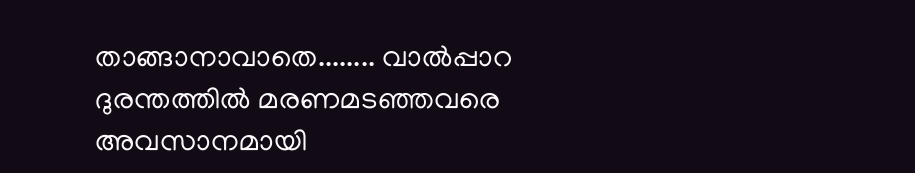താങ്ങാനാവാതെ........ വാല്‍പ്പാറ ദുരന്തത്തില്‍ മരണമടഞ്ഞവരെ അവസാനമായി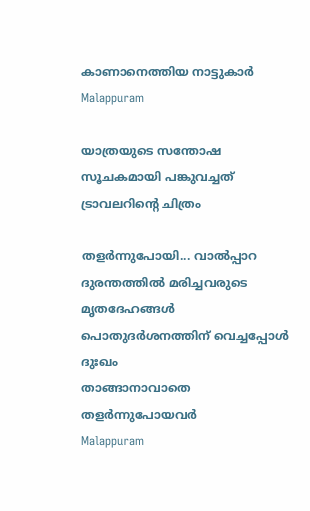കാണാനെത്തിയ നാട്ടുകാര്‍
Malappuram

യാത്രയുടെ സന്തോഷ സൂചകമായി പങ്കുവച്ചത് ട്രാവലറിന്റെ ചിത്രം

തളര്‍ന്നുപോയി... വാല്‍പ്പാറ ദുരന്തത്തില്‍ മരിച്ചവരുടെ മൃതദേഹങ്ങള്‍ പൊതുദര്‍ശനത്തിന് വെച്ചപ്പോള്‍ ദുഃഖം
താങ്ങാനാവാതെ തളര്‍ന്നുപോയവര്‍
Malappuram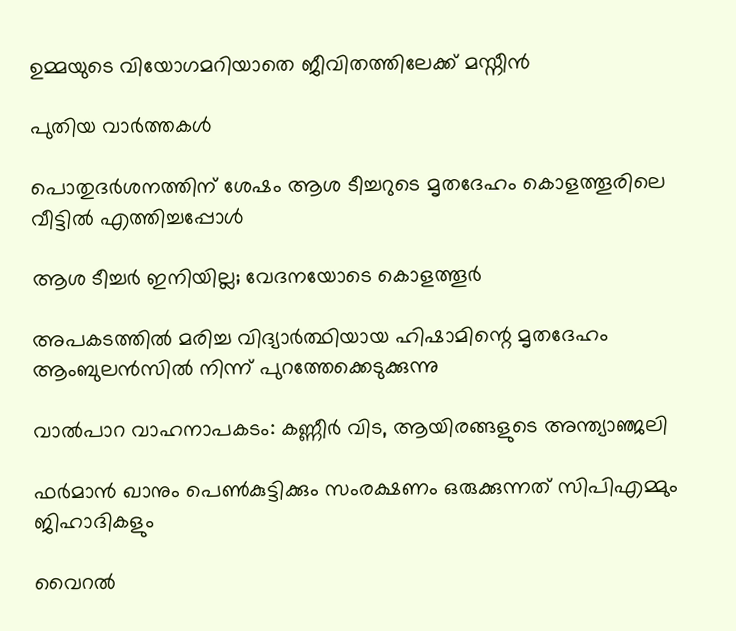ഉമ്മയുടെ വിയോഗമറിയാതെ ജീവിതത്തിലേക്ക് മസ്നീന്‍

പുതിയ വാര്‍ത്തകള്‍

പൊതുദര്‍ശനത്തിന് ശേഷം ആശ ടീച്ചറുടെ മൃതദേഹം കൊളത്തൂരിലെ വീട്ടില്‍ എത്തിച്ചപ്പോള്‍

ആശ ടീച്ചര്‍ ഇനിയില്ല; വേദനയോടെ കൊളത്തൂര്‍

അപകടത്തില്‍ മരിച്ച വിദ്യാര്‍ത്ഥിയായ ഹിഷാമിന്റെ മൃതദേഹം ആംബുലന്‍സില്‍ നിന്ന് പുറത്തേക്കെടുക്കുന്നു

വാല്‍പാറ വാഹനാപകടം: കണ്ണീര്‍ വിട, ആയിരങ്ങളുടെ അന്ത്യാഞ്ജലി

ഫര്‍മാന്‍ ഖാനും പെണ്‍കുട്ടിക്കും സംരക്ഷണം ഒരുക്കുന്നത് സിപിഎമ്മും ജിഹാദികളും

വൈറല്‍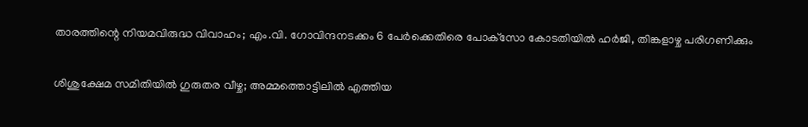താരത്തിന്റെ നിയമവിരുദ്ധ വിവാഹം; എം.വി. ഗോവിന്ദനടക്കം 6 പേര്‍ക്കെതിരെ പോക്‌സോ കോടതിയില്‍ ഹര്‍ജി, തിങ്കളാഴ്ച പരിഗണിക്കും

ശിശുക്ഷേമ സമിതിയില്‍ ഗുരുതര വീഴ്ച; അമ്മത്തൊട്ടിലില്‍ എത്തിയ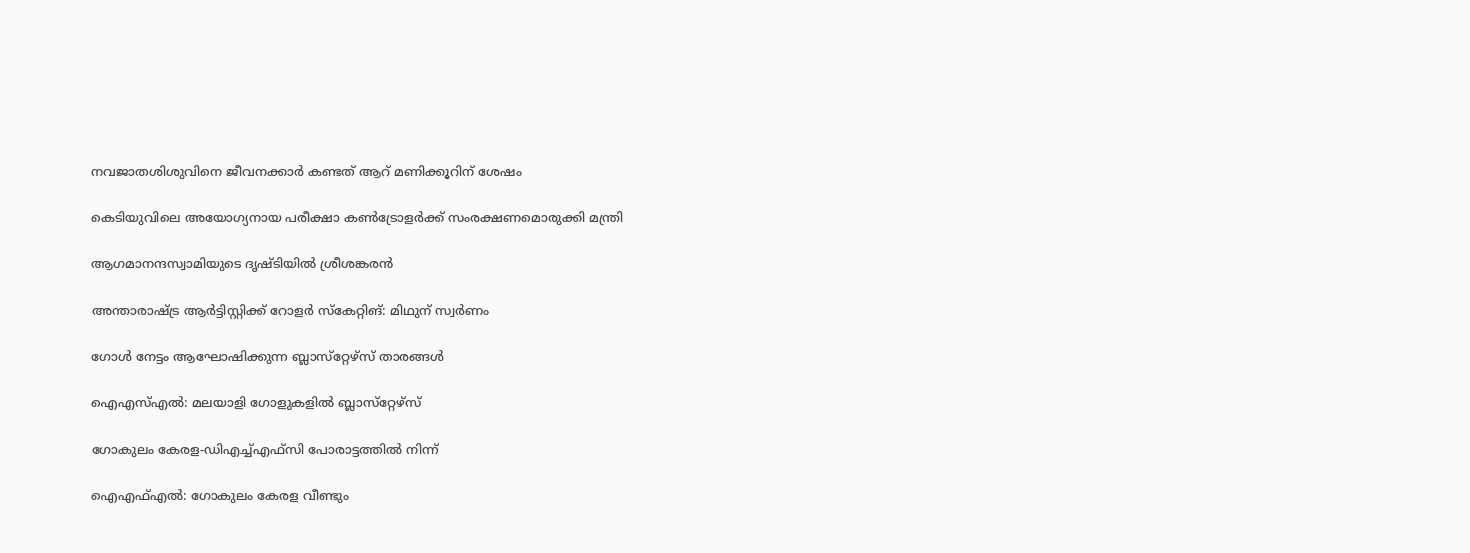നവജാതശിശുവിനെ ജീവനക്കാര്‍ കണ്ടത് ആറ് മണിക്കൂറിന് ശേഷം

കെടിയുവിലെ അയോഗ്യനായ പരീക്ഷാ കണ്‍ട്രോളര്‍ക്ക് സംരക്ഷണമൊരുക്കി മന്ത്രി

ആഗമാനന്ദസ്വാമിയുടെ ദൃഷ്ടിയില്‍ ശ്രീശങ്കരന്‍

അന്താരാഷ്‌ട്ര ആര്‍ട്ടിസ്റ്റിക്ക് റോളര്‍ സ്‌കേറ്റിങ്: മിഥുന് സ്വര്‍ണം

ഗോള്‍ നേട്ടം ആഘോഷിക്കുന്ന ബ്ലാസ്‌റ്റേഴ്‌സ് താരങ്ങള്‍

ഐഎസ്എല്‍: മലയാളി ഗോളുകളില്‍ ബ്ലാസ്‌റ്റേഴ്‌സ്

ഗോകുലം കേരള-ഡിഎച്ച്എഫ്‌സി പോരാട്ടത്തില്‍ നിന്ന്‌

ഐഎഫ്എല്‍: ഗോകുലം കേരള വീണ്ടും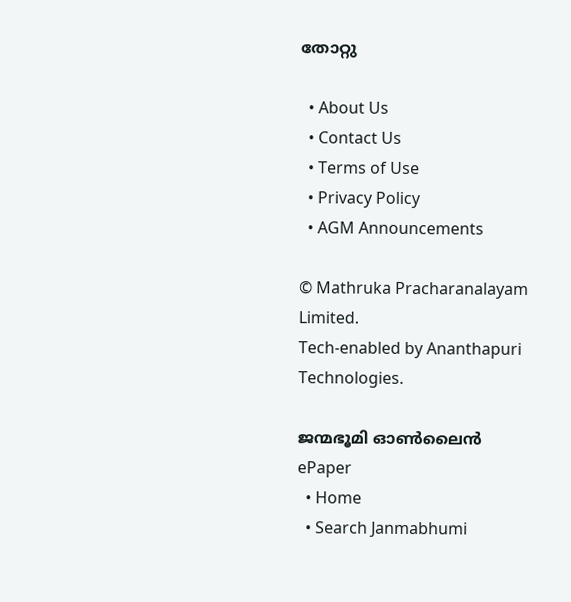തോറ്റു

  • About Us
  • Contact Us
  • Terms of Use
  • Privacy Policy
  • AGM Announcements

© Mathruka Pracharanalayam Limited.
Tech-enabled by Ananthapuri Technologies.

ജന്മഭൂമി ഓണ്‍ലൈന്‍
ePaper
  • Home
  • Search Janmabhumi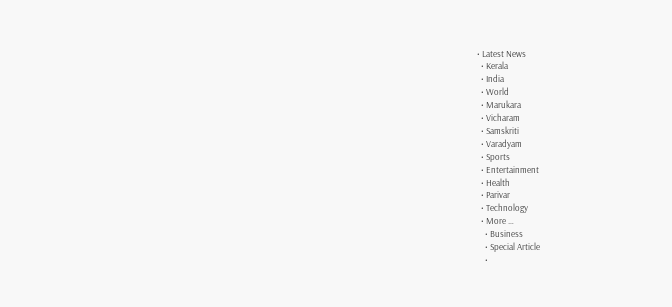• Latest News
  • Kerala
  • India
  • World
  • Marukara
  • Vicharam
  • Samskriti
  • Varadyam
  • Sports
  • Entertainment
  • Health
  • Parivar
  • Technology
  • More …
    • Business
    • Special Article
    •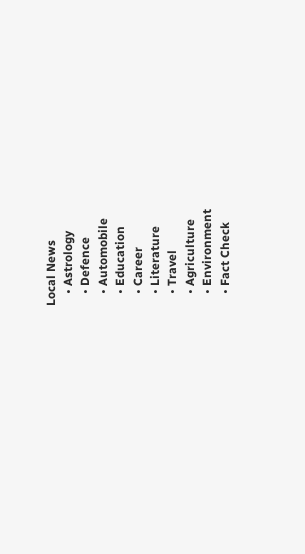Local News
    • Astrology
    • Defence
    • Automobile
    • Education
    • Career
    • Literature
    • Travel
    • Agriculture
    • Environment
    • Fact Check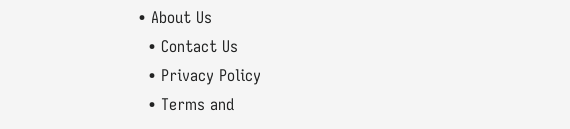• About Us
  • Contact Us
  • Privacy Policy
  • Terms and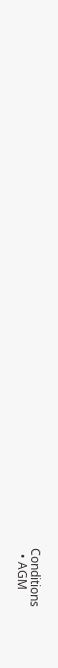Conditions
  • AGM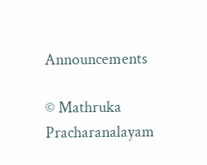Announcements

© Mathruka Pracharanalayam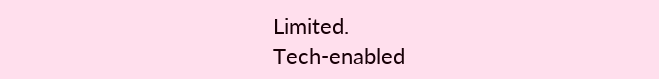Limited.
Tech-enabled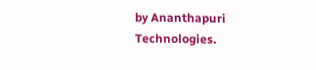by Ananthapuri Technologies.